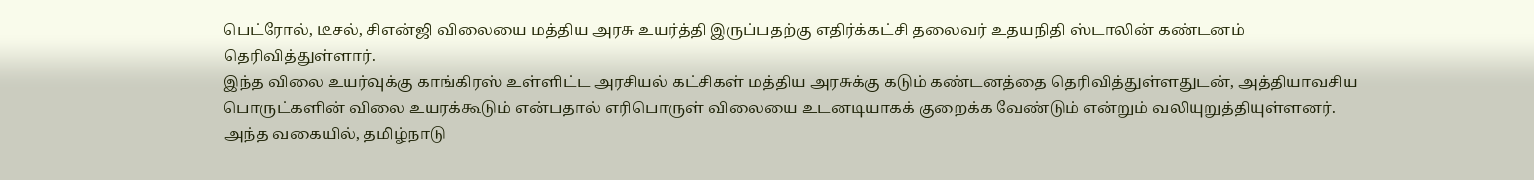பெட்ரோல், டீசல், சிஎன்ஜி விலையை மத்திய அரசு உயர்த்தி இருப்பதற்கு எதிர்க்கட்சி தலைவர் உதயநிதி ஸ்டாலின் கண்டனம் தெரிவித்துள்ளார்.
இந்த விலை உயர்வுக்கு காங்கிரஸ் உள்ளிட்ட அரசியல் கட்சிகள் மத்திய அரசுக்கு கடும் கண்டனத்தை தெரிவித்துள்ளதுடன், அத்தியாவசிய பொருட்களின் விலை உயரக்கூடும் என்பதால் எரிபொருள் விலையை உடனடியாகக் குறைக்க வேண்டும் என்றும் வலியுறுத்தியுள்ளனர்.
அந்த வகையில், தமிழ்நாடு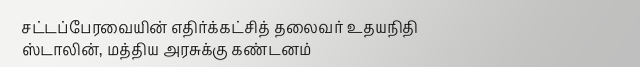சட்டப்பேரவையின் எதிர்க்கட்சித் தலைவர் உதயநிதி ஸ்டாலின், மத்திய அரசுக்கு கண்டனம்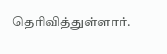தெரிவித்துள்ளார்.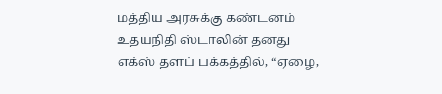மத்திய அரசுக்கு கண்டனம்
உதயநிதி ஸ்டாலின் தனது எக்ஸ் தளப் பக்கத்தில், “ஏழை,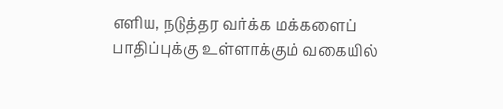எளிய, நடுத்தர வர்க்க மக்களைப் பாதிப்புக்கு உள்ளாக்கும் வகையில்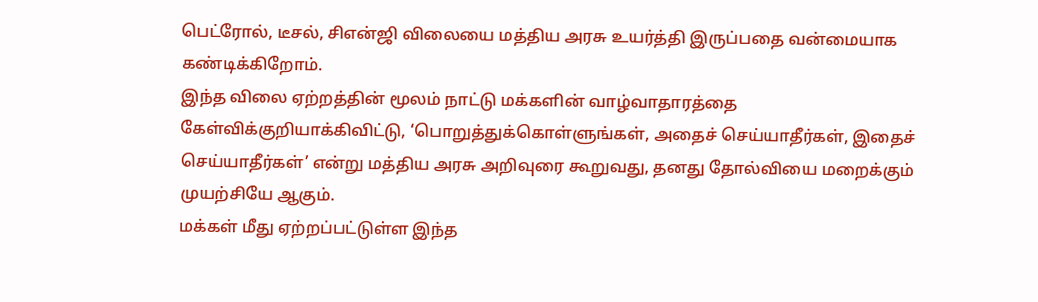பெட்ரோல், டீசல், சிஎன்ஜி விலையை மத்திய அரசு உயர்த்தி இருப்பதை வன்மையாக கண்டிக்கிறோம்.
இந்த விலை ஏற்றத்தின் மூலம் நாட்டு மக்களின் வாழ்வாதாரத்தை கேள்விக்குறியாக்கிவிட்டு, ‘பொறுத்துக்கொள்ளுங்கள், அதைச் செய்யாதீர்கள், இதைச் செய்யாதீர்கள்’ என்று மத்திய அரசு அறிவுரை கூறுவது, தனது தோல்வியை மறைக்கும் முயற்சியே ஆகும்.
மக்கள் மீது ஏற்றப்பட்டுள்ள இந்த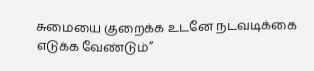சுமையை குறைக்க உடனே நடவடிக்கை எடுக்க வேண்டும்”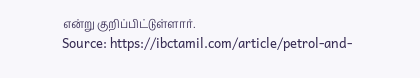என்று குறிப்பிட்டுள்ளார்.
Source: https://ibctamil.com/article/petrol-and-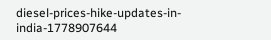diesel-prices-hike-updates-in-india-1778907644